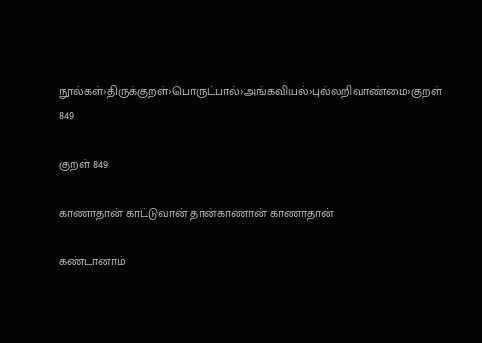நூல்கள்›திருக்குறள்›பொருட்பால்›அங்கவியல்›புல்லறிவாண்மை›குறள் 849

குறள் 849

காணாதான் காட்டுவான் தான்காணான் காணாதான்

கண்டானாம்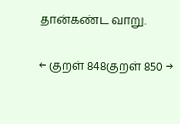தான்கண்ட வாறு.

← குறள் 848குறள் 850 →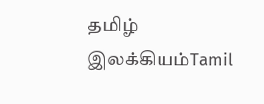தமிழ் இலக்கியம்Tamil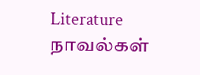Literature
நாவல்கள்